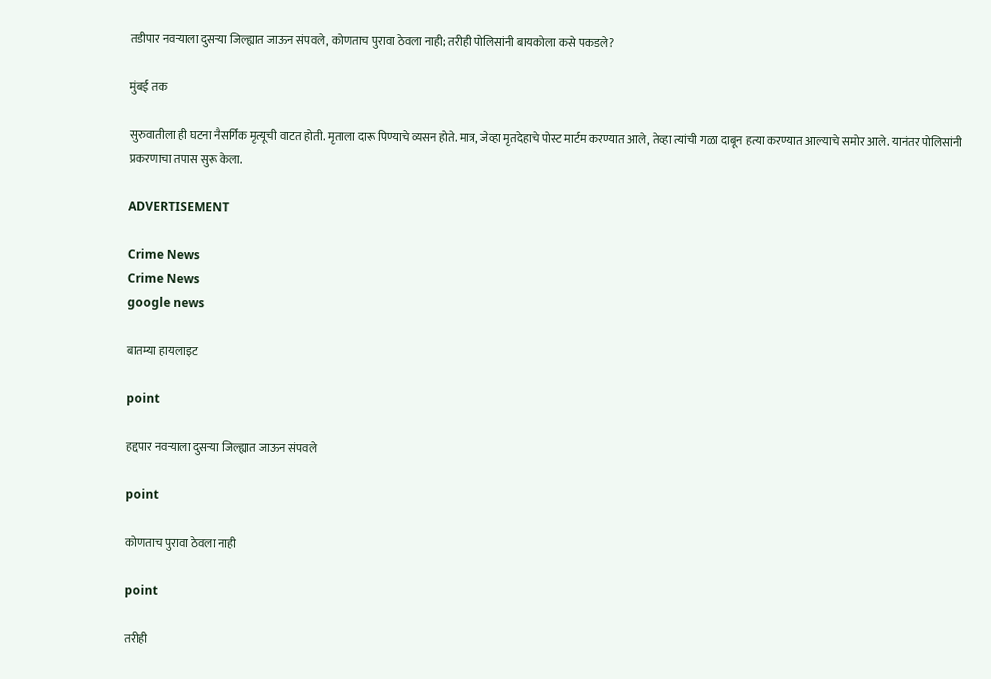तडीपार नवऱ्याला दुसऱ्या जिल्ह्यात जाऊन संपवले, कोणताच पुरावा ठेवला नाही; तरीही पोलिसांनी बायकोला कसे पकडले?

मुंबई तक

सुरुवातीला ही घटना नैसर्गिक मृत्यूची वाटत होती. मृताला दारू पिण्याचे व्यसन होते. मात्र, जेव्हा मृतदेहाचे पोस्ट मार्टम करण्यात आले, तेव्हा त्यांची गळा दाबून हत्या करण्यात आल्याचे समोर आले. यानंतर पोलिसांनी प्रकरणाचा तपास सुरू केला.

ADVERTISEMENT

Crime News
Crime News
google news

बातम्या हायलाइट

point

हद्दपार नवऱ्याला दुसऱ्या जिल्ह्यात जाऊन संपवले

point

कोणताच पुरावा ठेवला नाही

point

तरीही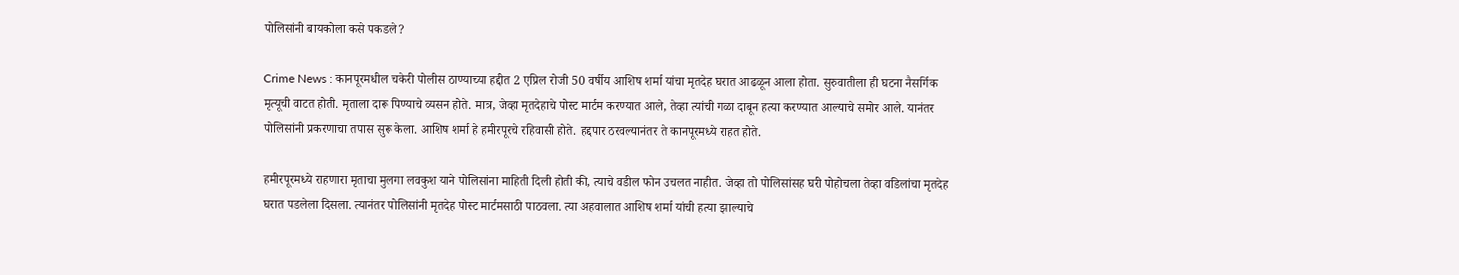पोलिसांनी बायकोला कसे पकडले?

Crime News : कानपूरमधील चकेरी पोलीस ठाण्याच्या हद्दीत 2 एप्रिल रोजी 50 वर्षीय आशिष शर्मा यांचा मृतदेह घरात आढळून आला होता. सुरुवातीला ही घटना नैसर्गिक मृत्यूची वाटत होती. मृताला दारू पिण्याचे व्यसन होते. मात्र, जेव्हा मृतदेहाचे पोस्ट मार्टम करण्यात आले, तेव्हा त्यांची गळा दाबून हत्या करण्यात आल्याचे समोर आले. यानंतर पोलिसांनी प्रकरणाचा तपास सुरू केला. आशिष शर्मा हे हमीरपूरचे रहिवासी होते. हद्दपार ठरवल्यानंतर ते कानपूरमध्ये राहत होते.

हमीरपूरमध्ये राहणारा मृताचा मुलगा लवकुश याने पोलिसांना माहिती दिली होती की, त्याचे वडील फोन उचलत नाहीत. जेव्हा तो पोलिसांसह घरी पोहोचला तेव्हा वडिलांचा मृतदेह घरात पडलेला दिसला. त्यानंतर पोलिसांनी मृतदेह पोस्ट मार्टमसाठी पाठवला. त्या अहवालात आशिष शर्मा यांची हत्या झाल्याचे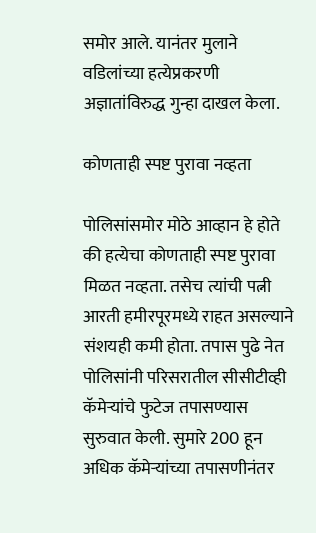समोर आले. यानंतर मुलाने वडिलांच्या हत्येप्रकरणी अज्ञातांविरुद्ध गुन्हा दाखल केला.

कोणताही स्पष्ट पुरावा नव्हता

पोलिसांसमोर मोठे आव्हान हे होते की हत्येचा कोणताही स्पष्ट पुरावा मिळत नव्हता. तसेच त्यांची पत्नी आरती हमीरपूरमध्ये राहत असल्याने संशयही कमी होता. तपास पुढे नेत पोलिसांनी परिसरातील सीसीटीव्ही कॅमेऱ्यांचे फुटेज तपासण्यास सुरुवात केली. सुमारे 200 हून अधिक कॅमेऱ्यांच्या तपासणीनंतर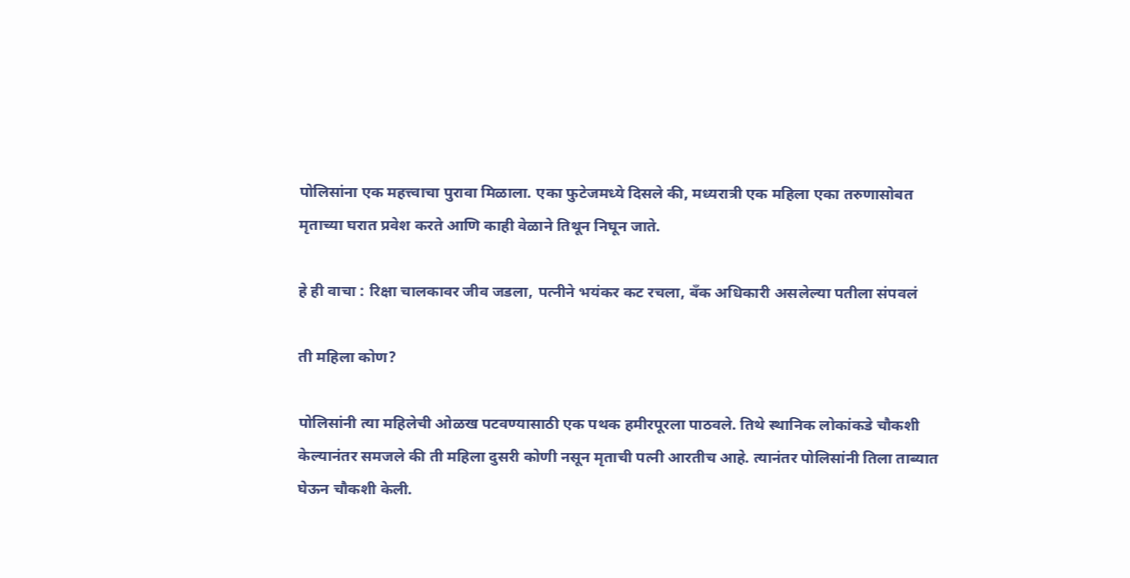पोलिसांना एक महत्त्वाचा पुरावा मिळाला. एका फुटेजमध्ये दिसले की, मध्यरात्री एक महिला एका तरुणासोबत मृताच्या घरात प्रवेश करते आणि काही वेळाने तिथून निघून जाते.

हे ही वाचा : रिक्षा चालकावर जीव जडला, पत्नीने भयंकर कट रचला, बँक अधिकारी असलेल्या पतीला संपवलं

ती महिला कोण?

पोलिसांनी त्या महिलेची ओळख पटवण्यासाठी एक पथक हमीरपूरला पाठवले. तिथे स्थानिक लोकांकडे चौकशी केल्यानंतर समजले की ती महिला दुसरी कोणी नसून मृताची पत्नी आरतीच आहे. त्यानंतर पोलिसांनी तिला ताब्यात घेऊन चौकशी केली.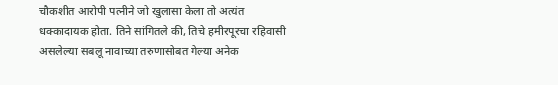चौकशीत आरोपी पत्नीने जो खुलासा केला तो अत्यंत धक्कादायक होता. तिने सांगितले की, तिचे हमीरपूरचा रहिवासी असलेल्या सबलू नावाच्या तरुणासोबत गेल्या अनेक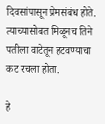दिवसांपासून प्रेमसंबंध होते. त्याच्यासोबत मिळूनच तिने पतीला वाटेतून हटवण्याचा कट रचला होता.

हे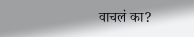वाचलं का?